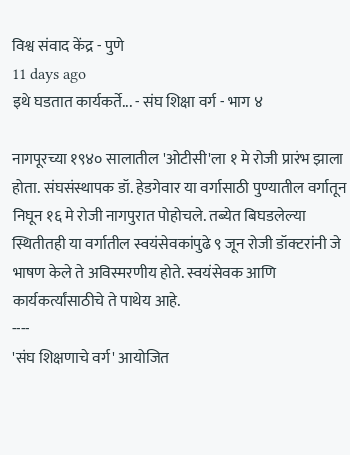विश्व संवाद केंद्र - पुणे
11 days ago
इथे घडतात कार्यकर्ते... - संघ शिक्षा वर्ग - भाग ४

नागपूरच्या १९४० सालातील 'ओटीसी'ला १ मे रोजी प्रारंभ झाला होता. संघसंस्थापक डॉ. हेडगेवार या वर्गासाठी पुण्यातील वर्गातून निघून १६ मे रोजी नागपुरात पोहोचले. तब्येत बिघडलेल्या स्थितीतही या वर्गातील स्वयंसेवकांपुढे ९ जून रोजी डॉक्टरांनी जे भाषण केले ते अविस्मरणीय होते. स्वयंसेवक आणि कार्यकर्त्यांसाठीचे ते पाथेय आहे.
----
'संघ शिक्षणाचे वर्ग' आयोजित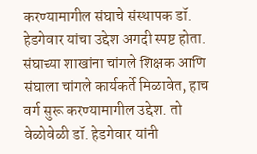करण्यामागील संघाचे संस्थापक डॉ. हेडगेवार यांचा उद्देश अगदी स्पष्ट होता. संघाच्या शाखांना चांगले शिक्षक आणि संघाला चांगले कार्यकर्ते मिळावेत, हाच वर्ग सुरू करण्यामागील उद्देश. तो वेळोवेळी डॉ. हेडगेवार यांनी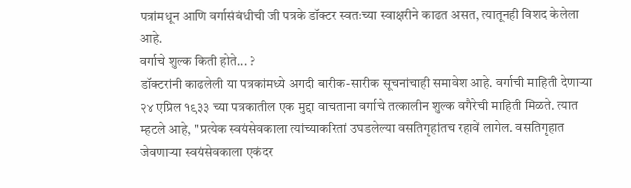पत्रांमधून आणि वर्गासंबंधीची जी पत्रके डॉक्टर स्वतःच्या स्वाक्षरीने काढत असत, त्यातूनही विशद केलेला आहे.
वर्गाचे शुल्क किती होते... ?
डॉक्टरांनी काढलेली या पत्रकांमध्ये अगदी बारीक-सारीक सूचनांचाही समावेश आहे. वर्गाची माहिती देणाऱ्या २४ एप्रिल १९३३ च्या पत्रकातील एक मुद्दा वाचताना वर्गाचे तत्कालीन शुल्क वगैरेची माहिती मिळते. त्यात म्हटले आहे, ''प्रत्येक स्वयंसेवकाला त्यांच्याकरितां उघडलेल्या वसतिगृहांतच रहावें लागेल. वसतिगृहात जेवणाऱ्या स्वयंसेवकाला एकंदर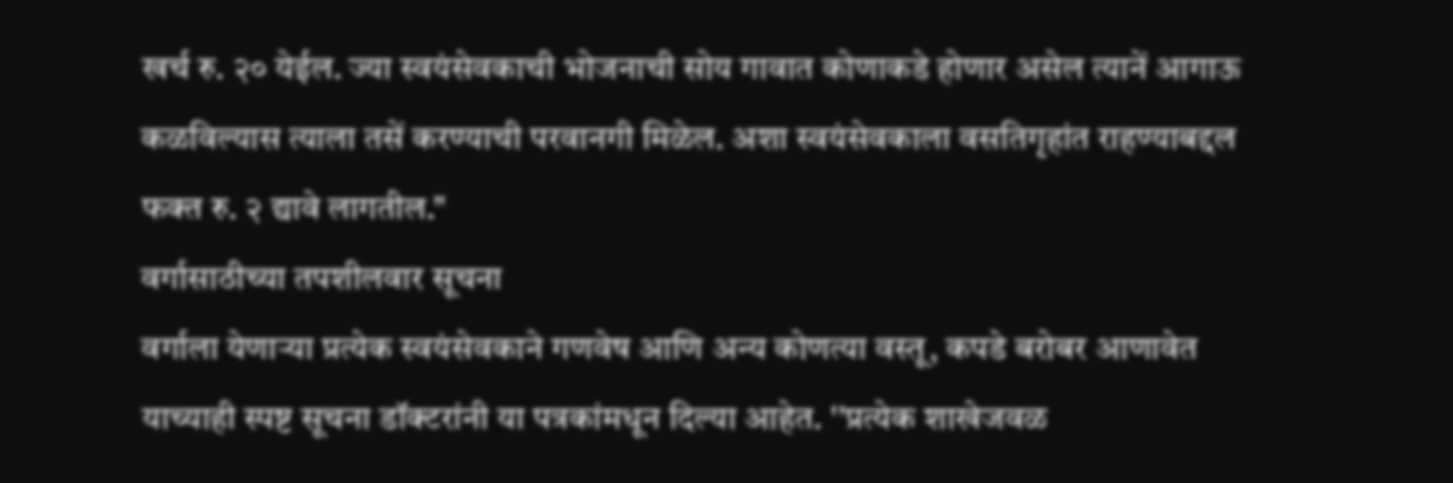खर्च रु. २० येईल. ज्या स्वयंसेवकाची भोजनाची सोय गावात कोणाकडे होणार असेल त्यानें आगाऊ कळविल्यास त्याला तसें करण्याची परवानगी मिळेल. अशा स्वयंसेवकाला वसतिगृहांत राहण्याबद्दल फक्त रु. २ द्यावे लागतील."
वर्गासाठीच्या तपशीलवार सूचना
वर्गाला येणाऱ्या प्रत्येक स्वयंसेवकाने गणवेष आणि अन्य कोणत्या वस्तू, कपडे बरोबर आणावेत याच्याही स्पष्ट सूचना डॉक्टरांनी या पत्रकांमधून दिल्या आहेत. ''प्रत्येक शाखेजवळ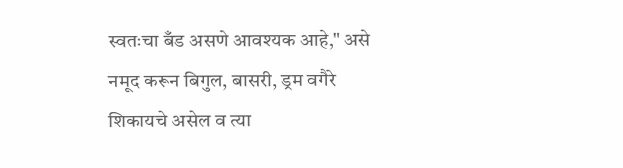स्वतःचा बँड असणे आवश्यक आहे," असे नमूद करून बिगुल, बासरी, ड्रम वगैरे शिकायचे असेल व त्या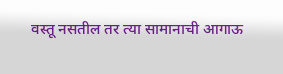वस्तू नसतील तर त्या सामानाची आगाऊ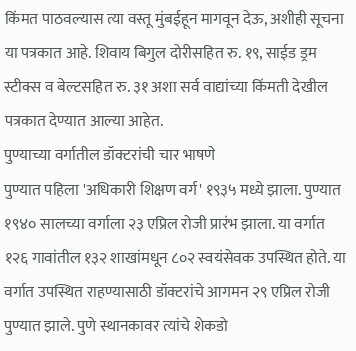किंमत पाठवल्यास त्या वस्तू मुंबईहून मागवून देऊ, अशीही सूचना या पत्रकात आहे. शिवाय बिगुल दोरीसहित रु. १९, साईड ड्रम स्टीक्स व बेल्टसहित रु. ३१ अशा सर्व वाद्यांच्या किंमती देखील पत्रकात देण्यात आल्या आहेत.
पुण्याच्या वर्गातील डॉक्टरांची चार भाषणे
पुण्यात पहिला 'अधिकारी शिक्षण वर्ग' १९३५ मध्ये झाला. पुण्यात १९४० सालच्या वर्गाला २३ एप्रिल रोजी प्रारंभ झाला. या वर्गात १२६ गावांतील १३२ शाखांमधून ८०२ स्वयंसेवक उपस्थित होते. या वर्गात उपस्थित राहण्यासाठी डॉक्टरांचे आगमन २९ एप्रिल रोजी पुण्यात झाले. पुणे स्थानकावर त्यांचे शेकडो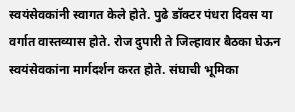स्वयंसेवकांनी स्वागत केले होते. पुढे डॉक्टर पंधरा दिवस या वर्गात वास्तव्यास होते. रोज दुपारी ते जिल्हावार बैठका घेऊन स्वयंसेवकांना मार्गदर्शन करत होते. संघाची भूमिका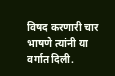विषद करणारी चार भाषणे त्यांनी या वर्गात दिली.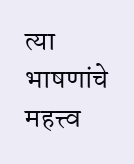त्या भाषणांचे महत्त्व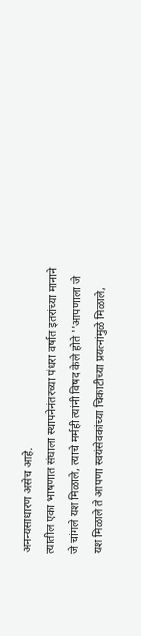अनन्यसाधारण असेच आहे.
त्यातील एका भाषणात संघाला स्थापनेनंतरच्या पंधरा वर्षात इतरांच्या मानाने जे चांगले यश मिळाले, त्याचे मर्मही त्यांनी विषद केले होते ''आपणाला जे यश मिळाले ते आपणा स्वयंसेवकांच्या चिकाटीच्या प्रयत्नांमुळे मिळाले,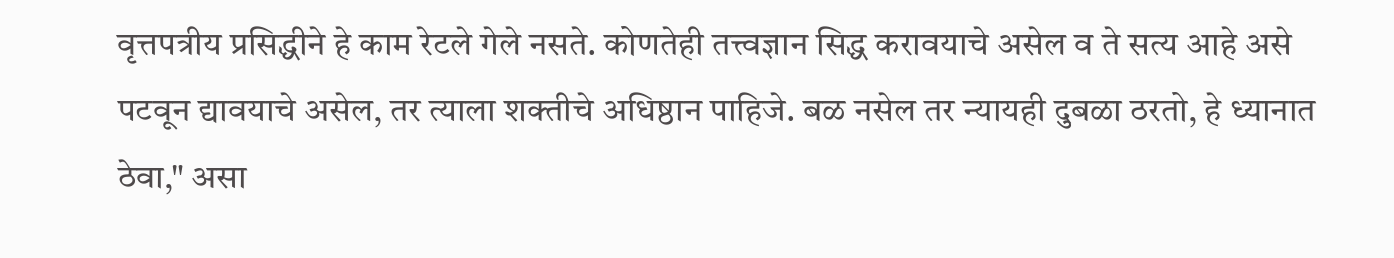वृत्तपत्रीय प्रसिद्धीने हे काम रेटले गेले नसते. कोणतेही तत्त्वज्ञान सिद्ध करावयाचे असेल व ते सत्य आहे असे पटवून द्यावयाचे असेल, तर त्याला शक्तीचे अधिष्ठान पाहिजे. बळ नसेल तर न्यायही दुबळा ठरतो, हे ध्यानात ठेवा," असा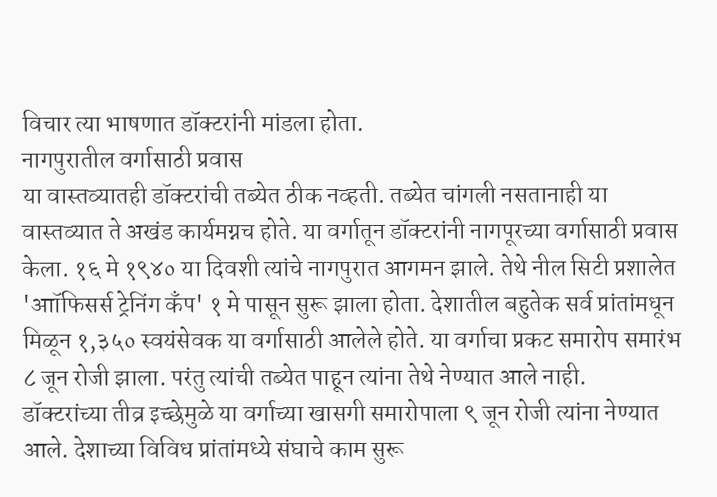विचार त्या भाषणात डॉक्टरांनी मांडला होता.
नागपुरातील वर्गासाठी प्रवास
या वास्तव्यातही डॉक्टरांची तब्येत ठीक नव्हती. तब्येत चांगली नसतानाही या वास्तव्यात ते अखंड कार्यमग्नच होते. या वर्गातून डॉक्टरांनी नागपूरच्या वर्गासाठी प्रवास केला. १६ मे १९४० या दिवशी त्यांचे नागपुरात आगमन झाले. तेथे नील सिटी प्रशालेत 'आॉफिसर्स ट्रेनिंग कँप' १ मे पासून सुरू झाला होता. देशातील बहुतेक सर्व प्रांतांमधून मिळून १,३५० स्वयंसेवक या वर्गासाठी आलेले होते. या वर्गाचा प्रकट समारोप समारंभ ८ जून रोजी झाला. परंतु त्यांची तब्येत पाहून त्यांना तेथे नेण्यात आले नाही.
डॉक्टरांच्या तीव्र इच्छेमुळे या वर्गाच्या खासगी समारोपाला ९ जून रोजी त्यांना नेण्यात आले. देशाच्या विविध प्रांतांमध्ये संघाचे काम सुरू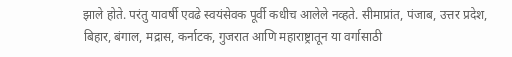झाले होते. परंतु यावर्षी एवढे स्वयंसेवक पूर्वी कधीच आलेले नव्हते. सीमाप्रांत, पंजाब, उत्तर प्रदेश, बिहार, बंगाल, मद्रास, कर्नाटक, गुजरात आणि महाराष्ट्रातून या वर्गासाठी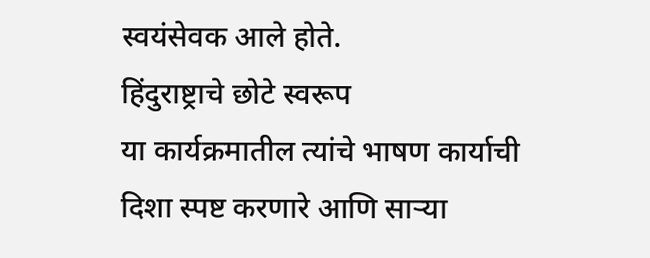स्वयंसेवक आले होते.
हिंदुराष्ट्राचे छोटे स्वरूप
या कार्यक्रमातील त्यांचे भाषण कार्याची दिशा स्पष्ट करणारे आणि साऱ्या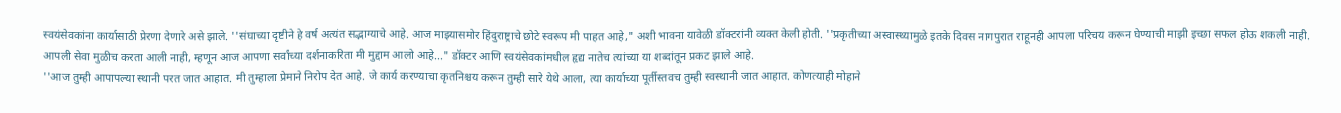स्वयंसेवकांना कार्यासाठी प्रेरणा देणारे असे झाले. ''संघाच्या दृष्टीने हे वर्ष अत्यंत सद्भाग्याचे आहे. आज माझ्यासमोर हिंदुराष्ट्राचे छोटे स्वरूप मी पाहत आहे," अशी भावना यावेळी डॉक्टरांनी व्यक्त केली होती. ''प्रकृतीच्या अस्वास्थ्यामुळे इतके दिवस नागपुरात राहूनही आपला परिचय करून घेण्याची माझी इच्छा सफल होऊ शकली नाही. आपली सेवा मुळीच करता आली नाही, म्हणून आज आपणा सर्वांच्या दर्शनाकरिता मी मुद्दाम आलो आहे..." डॉक्टर आणि स्वयंसेवकांमधील हृद्य नातेच त्यांच्या या शब्दांतून प्रकट झाले आहे.
''आज तुम्ही आपापल्या स्थानी परत जात आहात. मी तुम्हाला प्रेमाने निरोप देत आहे. जे कार्य करण्याचा कृतनिश्चय करून तुम्ही सारे येथे आला, त्या कार्याच्या पूर्तीस्तवच तुम्ही स्वस्थानी जात आहात. कोणत्याही मोहाने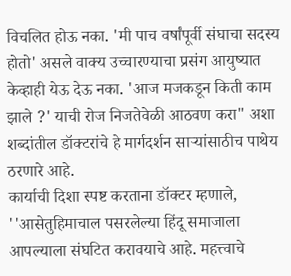विचलित होऊ नका. 'मी पाच वर्षांपूर्वी संघाचा सदस्य होतो' असले वाक्य उच्चारण्याचा प्रसंग आयुष्यात केव्हाही येऊ देऊ नका. 'आज मजकडून किती काम झाले ?' याची रोज निजतेवेळी आठवण करा" अशा शब्दांतील डॉक्टरांचे हे मार्गदर्शन साऱ्यांसाठीच पाथेय ठरणारे आहे.
कार्याची दिशा स्पष्ट करताना डॉक्टर म्हणाले, ''आसेतुहिमाचाल पसरलेल्या हिंदू समाजाला आपल्याला संघटित करावयाचे आहे. महत्त्वाचे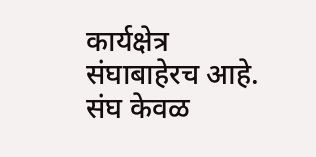कार्यक्षेत्र संघाबाहेरच आहे. संघ केवळ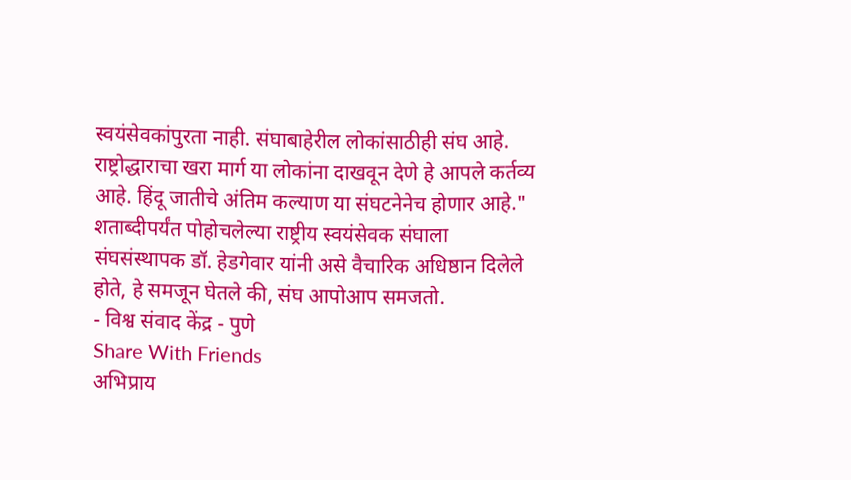स्वयंसेवकांपुरता नाही. संघाबाहेरील लोकांसाठीही संघ आहे. राष्ट्रोद्धाराचा खरा मार्ग या लोकांना दाखवून देणे हे आपले कर्तव्य आहे. हिंदू जातीचे अंतिम कल्याण या संघटनेनेच होणार आहे."
शताब्दीपर्यंत पोहोचलेल्या राष्ट्रीय स्वयंसेवक संघाला संघसंस्थापक डॉ. हेडगेवार यांनी असे वैचारिक अधिष्ठान दिलेले होते, हे समजून घेतले की, संघ आपोआप समजतो.
- विश्व संवाद केंद्र - पुणे
Share With Friends
अभिप्राय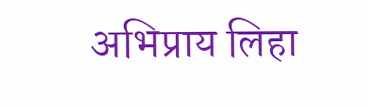अभिप्राय लिहा